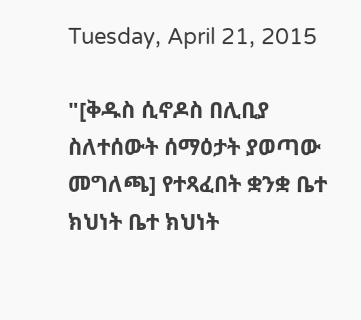Tuesday, April 21, 2015

"[ቅዱስ ሲኖዶስ በሊቢያ ስለተሰውት ሰማዕታት ያወጣው መግለጫ] የተጻፈበት ቋንቋ ቤተ ክህነት ቤተ ክህነት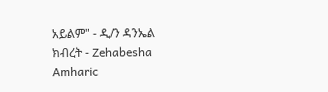አይልም" - ዲ/ን ዳንኤል ክብረት - Zehabesha Amharic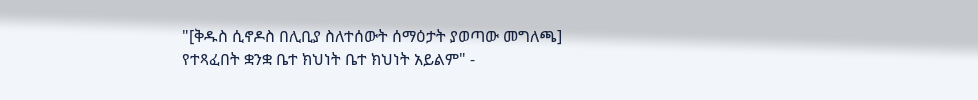"[ቅዱስ ሲኖዶስ በሊቢያ ስለተሰውት ሰማዕታት ያወጣው መግለጫ] የተጻፈበት ቋንቋ ቤተ ክህነት ቤተ ክህነት አይልም" -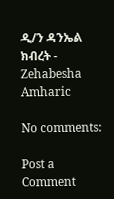ዲ/ን ዳንኤል ክብረት - Zehabesha Amharic

No comments:

Post a Comment